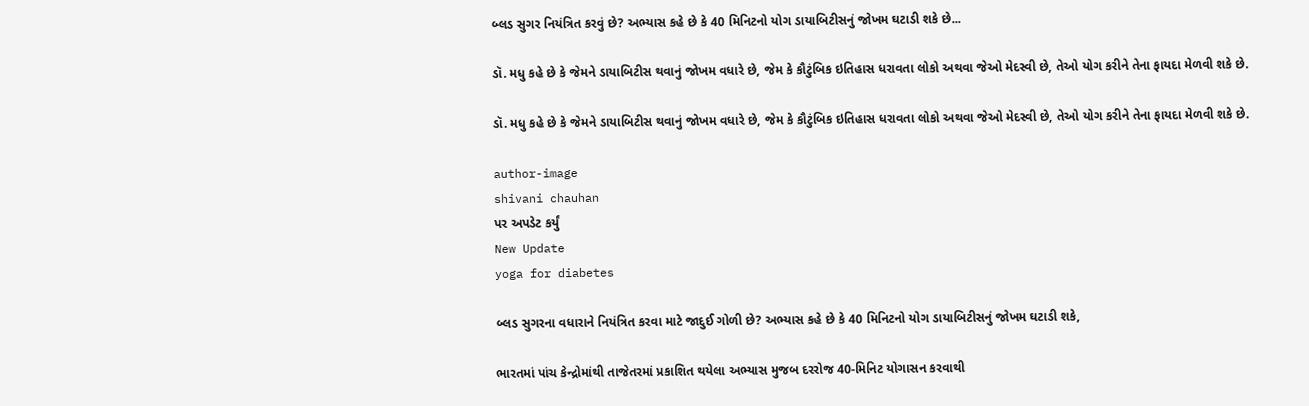બ્લડ સુગર નિયંત્રિત કરવું છે? અભ્યાસ કહે છે કે 40 મિનિટનો યોગ ડાયાબિટીસનું જોખમ ઘટાડી શકે છે...

ડૉ. મધુ કહે છે કે જેમને ડાયાબિટીસ થવાનું જોખમ વધારે છે, જેમ કે કૌટુંબિક ઇતિહાસ ધરાવતા લોકો અથવા જેઓ મેદસ્વી છે, તેઓ યોગ કરીને તેના ફાયદા મેળવી શકે છે.

ડૉ. મધુ કહે છે કે જેમને ડાયાબિટીસ થવાનું જોખમ વધારે છે, જેમ કે કૌટુંબિક ઇતિહાસ ધરાવતા લોકો અથવા જેઓ મેદસ્વી છે, તેઓ યોગ કરીને તેના ફાયદા મેળવી શકે છે.

author-image
shivani chauhan
પર અપડેટ કર્યું
New Update
yoga for diabetes

બ્લડ સુગરના વધારાને નિયંત્રિત કરવા માટે જાદુઈ ગોળી છે? અભ્યાસ કહે છે કે 40 મિનિટનો યોગ ડાયાબિટીસનું જોખમ ઘટાડી શકે,

ભારતમાં પાંચ કેન્દ્રોમાંથી તાજેતરમાં પ્રકાશિત થયેલા અભ્યાસ મુજબ દરરોજ 40-મિનિટ યોગાસન કરવાથી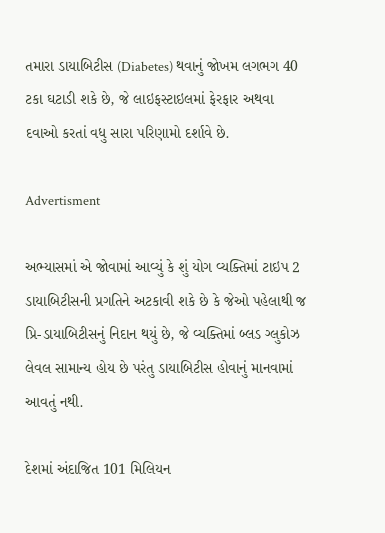તમારા ડાયાબિટીસ (Diabetes) થવાનું જોખમ લગભગ 40 ટકા ઘટાડી શકે છે, જે લાઇફસ્ટાઇલમાં ફેરફાર અથવા દવાઓ કરતાં વધુ સારા પરિણામો દર્શાવે છે.

Advertisment

અભ્યાસમાં એ જોવામાં આવ્યું કે શું યોગ વ્યક્તિમાં ટાઇપ 2 ડાયાબિટીસની પ્રગતિને અટકાવી શકે છે કે જેઓ પહેલાથી જ પ્રિ-ડાયાબિટીસનું નિદાન થયું છે, જે વ્યક્તિમાં બ્લડ ગ્લુકોઝ લેવલ સામાન્ય હોય છે પરંતુ ડાયાબિટીસ હોવાનું માનવામાં આવતું નથી.

દેશમાં અંદાજિત 101 મિલિયન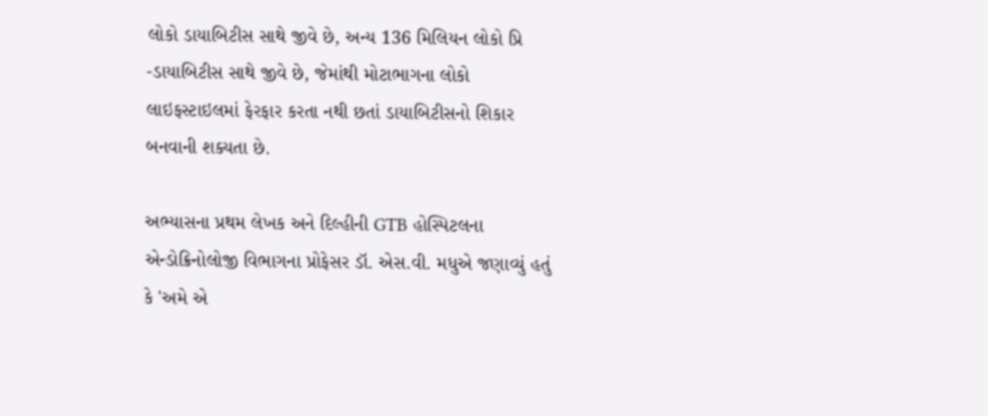લોકો ડાયાબિટીસ સાથે જીવે છે, અન્ય 136 મિલિયન લોકો પ્રિ -ડાયાબિટીસ સાથે જીવે છે, જેમાંથી મોટાભાગના લોકો લાઇફસ્ટાઇલમાં ફેરફાર કરતા નથી છતાં ડાયાબિટીસનો શિકાર બનવાની શક્યતા છે.

અભ્યાસના પ્રથમ લેખક અને દિલ્હીની GTB હોસ્પિટલના એન્ડોક્રિનોલોજી વિભાગના પ્રોફેસર ડૉ. એસ.વી. મધુએ જણાવ્યું હતું કે 'અમે એ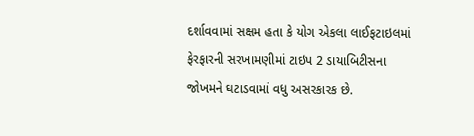દર્શાવવામાં સક્ષમ હતા કે યોગ એકલા લાઈફટાઇલમાં ફેરફારની સરખામણીમાં ટાઇપ 2 ડાયાબિટીસના જોખમને ઘટાડવામાં વધુ અસરકારક છે.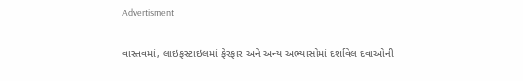Advertisment

વાસ્તવમાં, લાઇફસ્ટાઇલમાં ફેરફાર અને અન્ય અભ્યાસોમાં દર્શાવેલ દવાઓની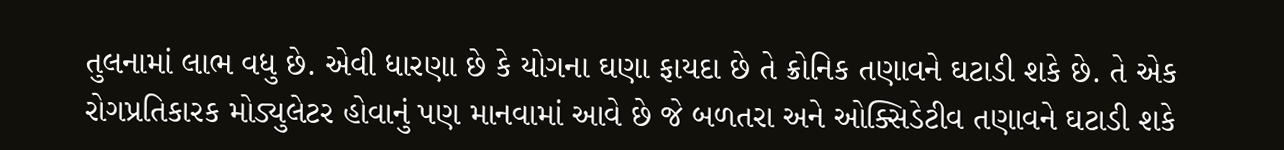તુલનામાં લાભ વધુ છે. એવી ધારણા છે કે યોગના ઘણા ફાયદા છે તે ક્રોનિક તણાવને ઘટાડી શકે છે. તે એક રોગપ્રતિકારક મોડ્યુલેટર હોવાનું પણ માનવામાં આવે છે જે બળતરા અને ઓક્સિડેટીવ તણાવને ઘટાડી શકે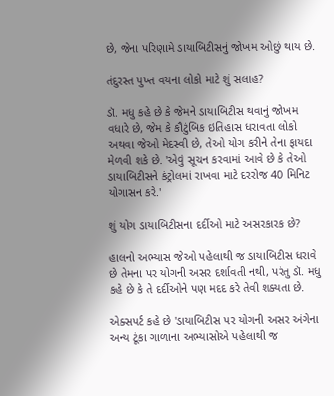છે, જેના પરિણામે ડાયાબિટીસનું જોખમ ઓછું થાય છે.

તંદુરસ્ત પુખ્ત વયના લોકો માટે શું સલાહ?

ડૉ. મધુ કહે છે કે જેમને ડાયાબિટીસ થવાનું જોખમ વધારે છે, જેમ કે કૌટુંબિક ઇતિહાસ ધરાવતા લોકો અથવા જેઓ મેદસ્વી છે, તેઓ યોગ કરીને તેના ફાયદા મેળવી શકે છે. 'એવું સૂચન કરવામાં આવે છે કે તેઓ ડાયાબિટીસને કંટ્રોલમાં રાખવા માટે દરરોજ 40 મિનિટ યોગાસન કરે.'

શું યોગ ડાયાબિટીસના દર્દીઓ માટે અસરકારક છે?

હાલનો અભ્યાસ જેઓ પહેલાથી જ ડાયાબિટીસ ધરાવે છે તેમના પર યોગની અસર દર્શાવતી નથી, પરંતુ ડૉ. મધુ કહે છે કે તે દર્દીઓને પણ મદદ કરે તેવી શક્યતા છે.

એક્સપર્ટ કહે છે 'ડાયાબિટીસ પર યોગની અસર અંગેના અન્ય ટૂંકા ગાળાના અભ્યાસોએ પહેલાથી જ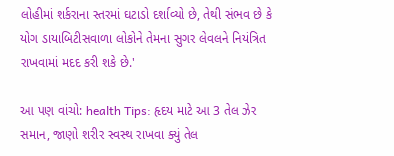લોહીમાં શર્કરાના સ્તરમાં ઘટાડો દર્શાવ્યો છે, તેથી સંભવ છે કે યોગ ડાયાબિટીસવાળા લોકોને તેમના સુગર લેવલને નિયંત્રિત રાખવામાં મદદ કરી શકે છે.'

આ પણ વાંચો: health Tips: હૃદય માટે આ 3 તેલ ઝેર સમાન, જાણો શરીર સ્વસ્થ રાખવા ક્યું તેલ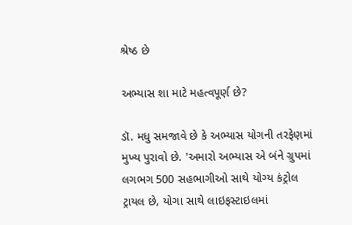શ્રેષ્ઠ છે

અભ્યાસ શા માટે મહત્વપૂર્ણ છે?

ડૉ. મધુ સમજાવે છે કે અભ્યાસ યોગની તરફેણમાં મુખ્ય પુરાવો છે. 'અમારો અભ્યાસ એ બંને ગ્રુપમાં લગભગ 500 સહભાગીઓ સાથે યોગ્ય કંટ્રોલ ટ્રાયલ છે, યોગા સાથે લાઇફસ્ટાઇલમાં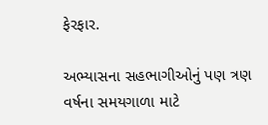ફેરફાર.

અભ્યાસના સહભાગીઓનું પણ ત્રણ વર્ષના સમયગાળા માટે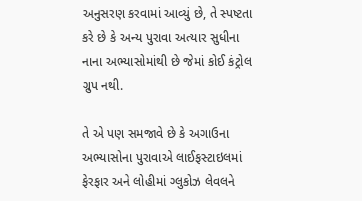અનુસરણ કરવામાં આવ્યું છે, તે સ્પષ્ટતા કરે છે કે અન્ય પુરાવા અત્યાર સુધીના નાના અભ્યાસોમાંથી છે જેમાં કોઈ કંટ્રોલ ગ્રુપ નથી.

તે એ પણ સમજાવે છે કે અગાઉના અભ્યાસોના પુરાવાએ લાઈફસ્ટાઇલમાં ફેરફાર અને લોહીમાં ગ્લુકોઝ લેવલને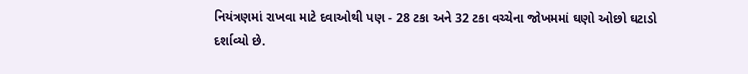નિયંત્રણમાં રાખવા માટે દવાઓથી પણ - 28 ટકા અને 32 ટકા વચ્ચેના જોખમમાં ઘણો ઓછો ઘટાડો દર્શાવ્યો છે.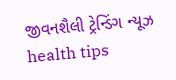જીવનશૈલી ટ્રેન્ડિંગ ન્યૂઝ health tips